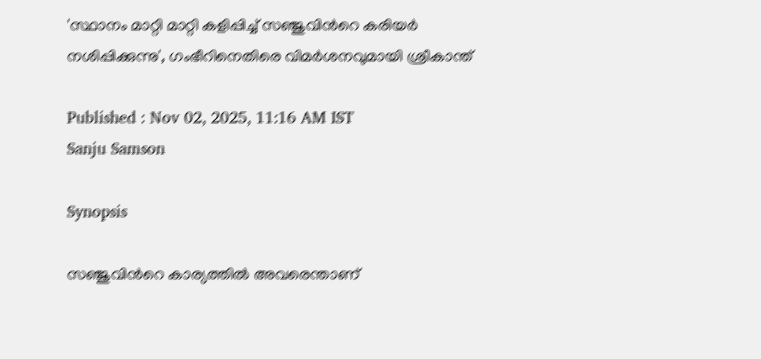'സ്ഥാനം മാറ്റി മാറ്റി കളിപ്പിച്ച് സഞ്ജുവിന്‍റെ കരിയര്‍ നശിപ്പിക്കുന്നു', ഗംഭീറിനെതിരെ വിമര്‍ശനവുമായി ശ്രീകാന്ത്

Published : Nov 02, 2025, 11:16 AM IST
Sanju Samson

Synopsis

സഞ്ജുവിന്‍റെ കാര്യത്തില്‍ അവരെന്താണ്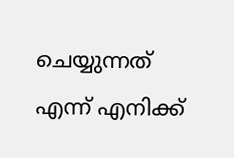ചെയ്യുന്നത് എന്ന് എനിക്ക്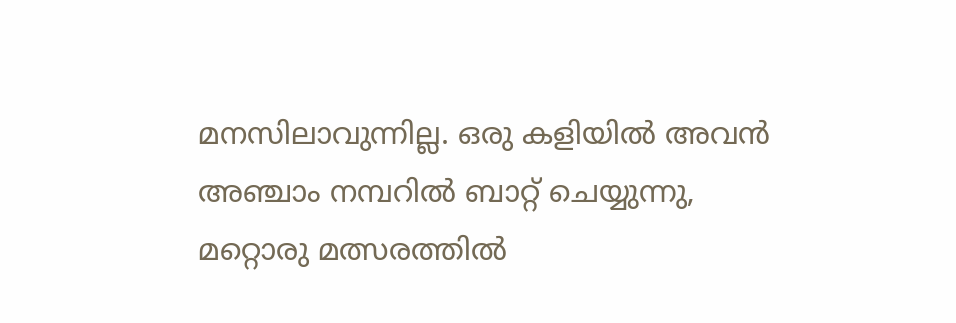മനസിലാവുന്നില്ല. ഒരു കളിയില്‍ അവന്‍ അഞ്ചാം നമ്പറില്‍ ബാറ്റ് ചെയ്യുന്നു, മറ്റൊരു മത്സരത്തില്‍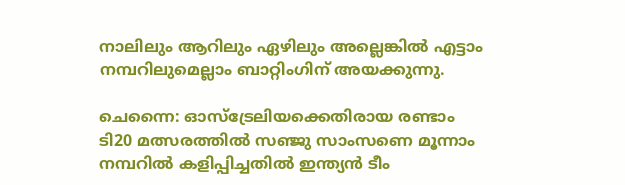നാലിലും ആറിലും ഏഴിലും അല്ലെങ്കില്‍ എട്ടാം നമ്പറിലുമെല്ലാം ബാറ്റിംഗിന് അയക്കുന്നു.

ചെന്നൈ: ഓസ്ട്രേലിയക്കെതിരായ രണ്ടാം ടി20 മത്സരത്തില്‍ സഞ്ജു സാംസണെ മൂന്നാം നമ്പറില്‍ കളിപ്പിച്ചതില്‍ ഇന്ത്യൻ ടീം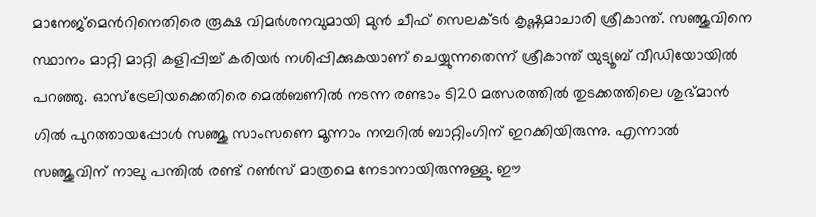മാനേജ്മെന്‍റിനെതിരെ രൂക്ഷ വിമര്‍ശനവുമായി മുന്‍ ചീഫ് സെലക്ടര്‍ കൃഷ്ണമാചാരി ശ്രീകാന്ത്. സഞ്ജുവിനെ സ്ഥാനം മാറ്റി മാറ്റി കളിപ്പിച്ച് കരിയര്‍ നശിപ്പിക്കുകയാണ് ചെയ്യുന്നതെന്ന് ശ്രീകാന്ത് യുട്യൂബ് വീഡിയോയില്‍ പറഞ്ഞു. ഓസ്ട്രേലിയക്കെതിരെ മെല്‍ബണില്‍ നടന്ന രണ്ടാം ടി20 മത്സരത്തില്‍ തുടക്കത്തിലെ ശുഭ്മാന്‍ ഗില്‍ പുറത്തായപ്പോള്‍ സഞ്ജു സാംസണെ മൂന്നാം നമ്പറില്‍ ബാറ്റിംഗിന് ഇറക്കിയിരുന്നു. എന്നാല്‍ സഞ്ജുവിന് നാലു പന്തില്‍ രണ്ട് റണ്‍സ് മാത്രമെ നേടാനായിരുന്നുള്ളു. ഈ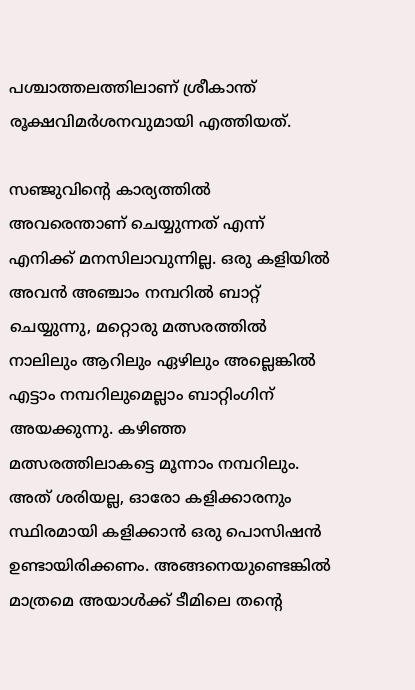പശ്ചാത്തലത്തിലാണ് ശ്രീകാന്ത് രൂക്ഷവിമര്‍ശനവുമായി എത്തിയത്.

സഞ്ജുവിന്‍റെ കാര്യത്തില്‍ അവരെന്താണ് ചെയ്യുന്നത് എന്ന് എനിക്ക് മനസിലാവുന്നില്ല. ഒരു കളിയില്‍ അവന്‍ അഞ്ചാം നമ്പറില്‍ ബാറ്റ് ചെയ്യുന്നു, മറ്റൊരു മത്സരത്തില്‍ നാലിലും ആറിലും ഏഴിലും അല്ലെങ്കില്‍ എട്ടാം നമ്പറിലുമെല്ലാം ബാറ്റിംഗിന് അയക്കുന്നു. കഴിഞ്ഞ മത്സരത്തിലാകട്ടെ മൂന്നാം നമ്പറിലും. അത് ശരിയല്ല, ഓരോ കളിക്കാരനും സ്ഥിരമായി കളിക്കാന്‍ ഒരു പൊസിഷന്‍ ഉണ്ടായിരിക്കണം. അങ്ങനെയുണ്ടെങ്കില്‍ മാത്രമെ അയാള്‍ക്ക് ടീമിലെ തന്‍റെ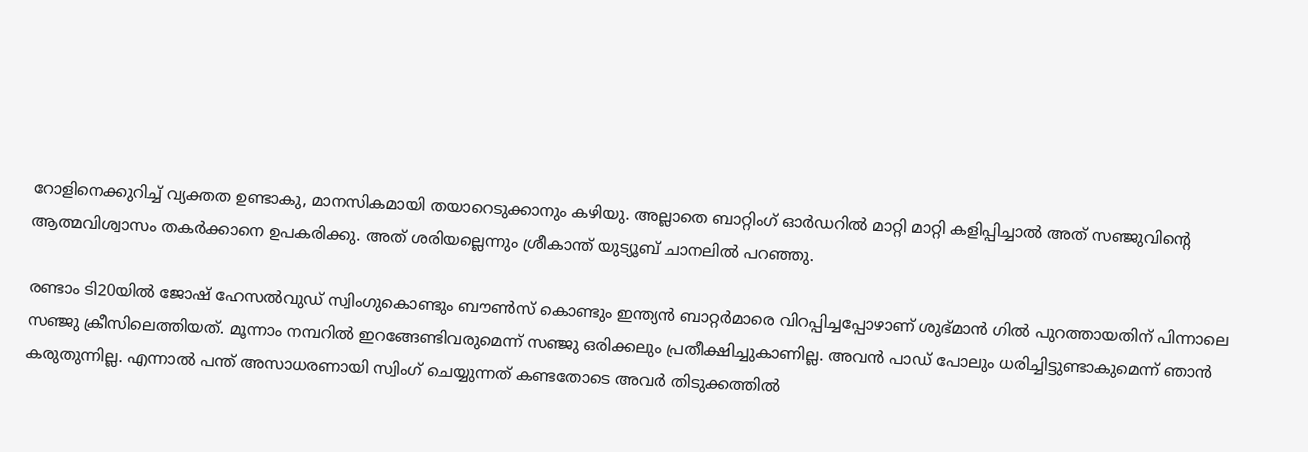റോളിനെക്കുറിച്ച് വ്യക്തത ഉണ്ടാകു, മാനസികമായി തയാറെടുക്കാനും കഴിയു. അല്ലാതെ ബാറ്റിംഗ് ഓര്‍ഡറില്‍ മാറ്റി മാറ്റി കളിപ്പിച്ചാല്‍ അത് സഞ്ജുവിന്‍റെ ആത്മവിശ്വാസം തകര്‍ക്കാനെ ഉപകരിക്കു. അത് ശരിയല്ലെന്നും ശ്രീകാന്ത് യുട്യൂബ് ചാനലില്‍ പറഞ്ഞു.

രണ്ടാം ടി20യില്‍ ജോഷ് ഹേസല്‍വുഡ് സ്വിംഗുകൊണ്ടും ബൗണ്‍സ് കൊണ്ടും ഇന്ത്യൻ ബാറ്റര്‍മാരെ വിറപ്പിച്ചപ്പോഴാണ് ശുഭ്മാന്‍ ഗില്‍ പുറത്തായതിന് പിന്നാലെ സഞ്ജു ക്രീസിലെത്തിയത്. മൂന്നാം നമ്പറില്‍ ഇറങ്ങേണ്ടിവരുമെന്ന് സഞ്ജു ഒരിക്കലും പ്രതീക്ഷിച്ചുകാണില്ല. അവന്‍ പാഡ് പോലും ധരിച്ചിട്ടുണ്ടാകുമെന്ന് ഞാന്‍ കരുതുന്നില്ല. എന്നാല്‍ പന്ത് അസാധരണായി സ്വിംഗ് ചെയ്യുന്നത് കണ്ടതോടെ അവര്‍ തിടുക്കത്തില്‍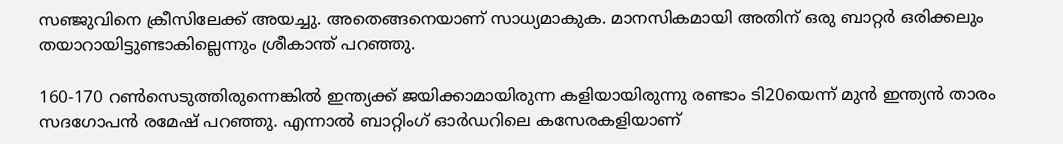സഞ്ജുവിനെ ക്രീസിലേക്ക് അയച്ചു. അതെങ്ങനെയാണ് സാധ്യമാകുക. മാനസികമായി അതിന് ഒരു ബാറ്റര്‍ ഒരിക്കലും തയാറായിട്ടുണ്ടാകില്ലെന്നും ശ്രീകാന്ത് പറഞ്ഞു.

160-170 റണ്‍സെടുത്തിരുന്നെങ്കില്‍ ഇന്ത്യക്ക് ജയിക്കാമായിരുന്ന കളിയായിരുന്നു രണ്ടാം ടി20യെന്ന് മുന്‍ ഇന്ത്യൻ താരം സദഗോപന്‍ രമേഷ് പറഞ്ഞു. എന്നാല്‍ ബാറ്റിംഗ് ഓര്‍ഡറിലെ കസേരകളിയാണ്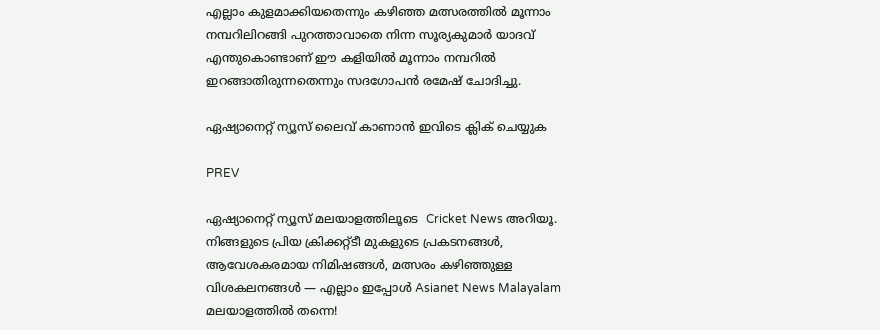എല്ലാം കുളമാക്കിയതെന്നും കഴിഞ്ഞ മത്സരത്തില്‍ മൂന്നാം നമ്പറിലിറങ്ങി പുറത്താവാതെ നിന്ന സൂര്യകുമാര്‍ യാദവ് എന്തുകൊണ്ടാണ് ഈ കളിയില്‍ മൂന്നാം നമ്പറില്‍ ഇറങ്ങാതിരുന്നതെന്നും സദഗോപന്‍ രമേഷ് ചോദിച്ചു.

ഏഷ്യാനെറ്റ് ന്യൂസ് ലൈവ് കാണാന്‍ ഇവിടെ ക്ലിക് ചെയ്യുക

PREV

ഏഷ്യാനെറ്റ് ന്യൂസ് മലയാളത്തിലൂടെ  Cricket News അറിയൂ.  നിങ്ങളുടെ പ്രിയ ക്രിക്കറ്റ്ടീ മുകളുടെ പ്രകടനങ്ങൾ, ആവേശകരമായ നിമിഷങ്ങൾ, മത്സരം കഴിഞ്ഞുള്ള വിശകലനങ്ങൾ — എല്ലാം ഇപ്പോൾ Asianet News Malayalam മലയാളത്തിൽ തന്നെ!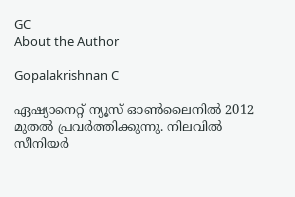GC
About the Author

Gopalakrishnan C

ഏഷ്യാനെറ്റ് ന്യൂസ് ഓണ്‍ലൈനില്‍ 2012 മുതല്‍ പ്രവര്‍ത്തിക്കുന്നു. നിലവില്‍ സീനിയര്‍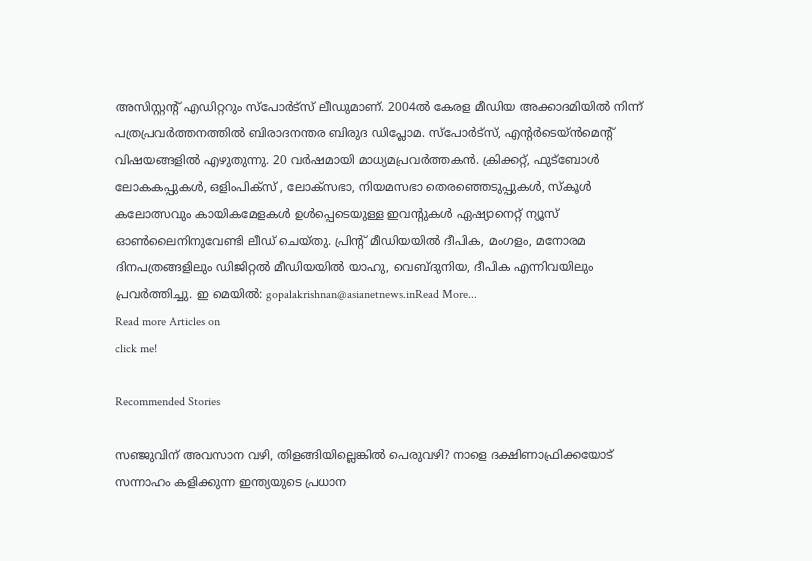അസിസ്റ്റന്‍റ് എഡിറ്ററും സ്പോർട്സ് ലീഡുമാണ്. 2004ൽ കേരള മീഡിയ അക്കാദമിയില്‍ നിന്ന് പത്രപ്രവര്‍ത്തനത്തില്‍ ബിരാദനന്തര ബിരുദ ഡിപ്ലോമ. സ്പോര്‍ട്സ്, എന്‍റര്‍ടെയ്ൻമെന്‍റ് വിഷയങ്ങളില്‍ എഴുതുന്നു. 20 വര്‍ഷമായി മാധ്യമപ്രവര്‍ത്തകൻ. ക്രിക്കറ്റ്, ഫുട്ബോള്‍ ലോകകപ്പുകൾ, ഒളിംപിക്സ് , ലോക്സഭാ, നിയമസഭാ തെരഞ്ഞെടുപ്പുകള്‍, സ്കൂള്‍ കലോത്സവും കായികമേളകള്‍ ഉള്‍പ്പെടെയുള്ള ഇവന്‍റുകള്‍ ഏഷ്യാനെറ്റ് ന്യൂസ് ഓണ്‍ലൈനിനുവേണ്ടി ലീഡ് ചെയ്തു. പ്രിന്‍റ് മീഡിയയില്‍ ദീപിക, മംഗളം, മനോരമ ദിനപത്രങ്ങളിലും ഡിജിറ്റൽ മീഡിയയില്‍ യാഹു, വെബ്ദുനിയ, ദീപിക എന്നിവയിലും പ്രവര്‍ത്തിച്ചു. ഇ മെയില്‍: gopalakrishnan@asianetnews.inRead More...
Read more Articles on
click me!

Recommended Stories

സഞ്ജുവിന് അവസാന വഴി, തിളങ്ങിയില്ലെങ്കില്‍ പെരുവഴി? നാളെ ദക്ഷിണാഫ്രിക്കയോട് സന്നാഹം കളിക്കുന്ന ഇന്ത്യയുടെ പ്രധാന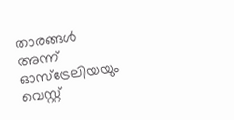താരങ്ങള്‍
അന്ന് ഓസ്‌ട്രേലിയയും വെസ്റ്റ്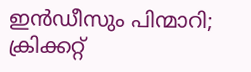ഇന്‍ഡീസും പിന്മാറി; ക്രിക്കറ്റ്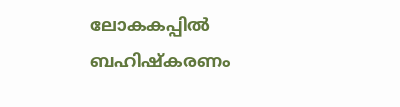ലോകകപ്പില്‍ ബഹിഷ്കരണം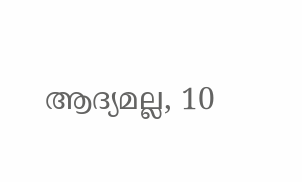ആദ്യമല്ല, 10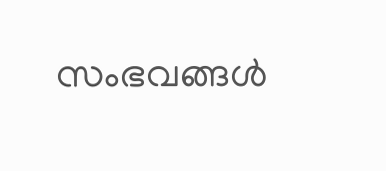സംഭവങ്ങള്‍